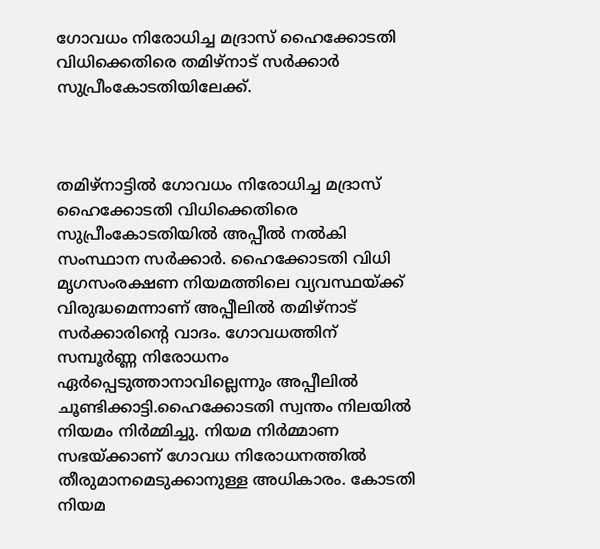ഗോവധം നിരോധിച്ച മദ്രാസ് ഹൈക്കോടതി വിധിക്കെതിരെ തമിഴ്‌നാട് സര്‍ക്കാര്‍ സുപ്രീംകോടതിയിലേക്ക്.



തമിഴ്നാട്ടില്‍ ഗോവധം നിരോധിച്ച മദ്രാസ് ഹൈക്കോടതി വിധിക്കെതിരെ സുപ്രീംകോടതിയില്‍ അപ്പീല്‍ നല്‍കി സംസ്ഥാന സര്‍ക്കാര്‍. ഹൈക്കോടതി വിധി മൃഗസംരക്ഷണ നിയമത്തിലെ വ്യവസ്ഥയ്ക്ക് വിരുദ്ധമെന്നാണ് അപ്പീലില്‍ തമിഴ്നാട് സര്‍ക്കാരിന്റെ വാദം. ഗോവധത്തിന് സമ്പൂര്‍ണ്ണ നിരോധനം ഏര്‍പ്പെടുത്താനാവില്ലെന്നും അപ്പീലില്‍ ചൂണ്ടിക്കാട്ടി.ഹൈക്കോടതി സ്വന്തം നിലയില്‍ നിയമം നിര്‍മ്മിച്ചു. നിയമ നിര്‍മ്മാണ സഭയ്ക്കാണ് ഗോവധ നിരോധനത്തില്‍ തീരുമാനമെടുക്കാനുള്ള അധികാരം. കോടതി നിയമ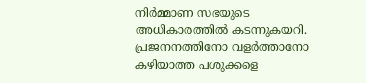നിര്‍മ്മാണ സഭയുടെ അധികാരത്തില്‍ കടന്നുകയറി. പ്രജനനത്തിനോ വളര്‍ത്താനോ കഴിയാത്ത പശുക്കളെ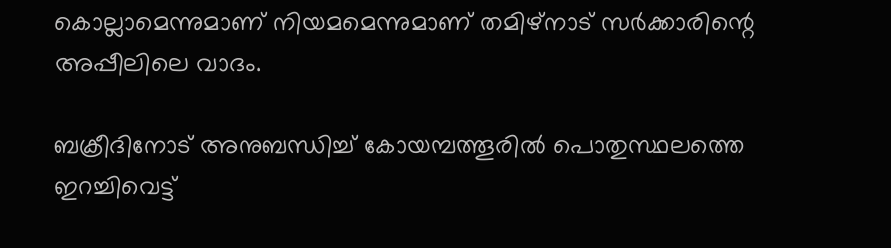കൊല്ലാമെന്നുമാണ് നിയമമെന്നുമാണ് തമിഴ്നാട് സര്‍ക്കാരിന്റെ അപ്പീലിലെ വാദം.

ബക്രീദിനോട് അനുബന്ധിച്ച് കോയമ്പത്തൂരില്‍ പൊതുസ്ഥലത്തെ ഇറച്ചിവെട്ട്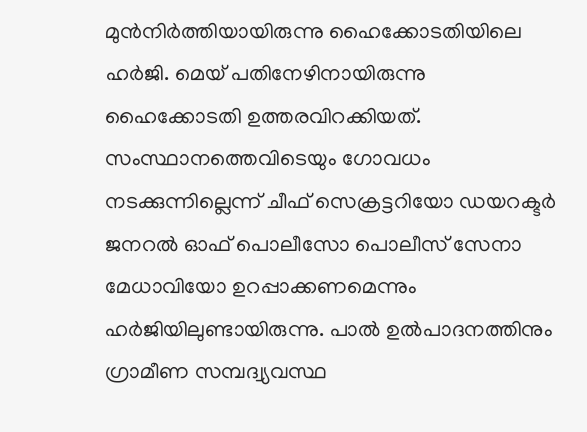മുന്‍നിര്‍ത്തിയായിരുന്നു ഹൈക്കോടതിയിലെ ഹര്‍ജി. മെയ് പതിനേഴിനായിരുന്നു ഹൈക്കോടതി ഉത്തരവിറക്കിയത്. സംസ്ഥാനത്തെവിടെയും ഗോവധം നടക്കുന്നില്ലെന്ന് ചീഫ് സെക്രട്ടറിയോ ഡയറക്ടര്‍ ജനറല്‍ ഓഫ് പൊലീസോ പൊലീസ് സേനാ മേധാവിയോ ഉറപ്പാക്കണമെന്നും ഹര്‍ജിയിലുണ്ടായിരുന്നു. പാല്‍ ഉല്‍പാദനത്തിനും ഗ്രാമീണ സമ്പദ്വ്യവസ്ഥ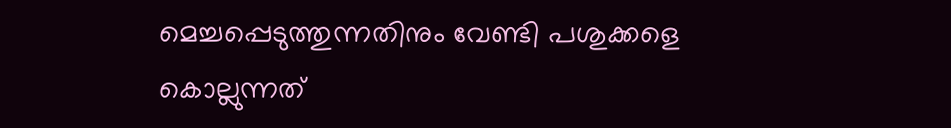മെച്ചപ്പെടുത്തുന്നതിനും വേണ്ടി പശുക്കളെ കൊല്ലുന്നത്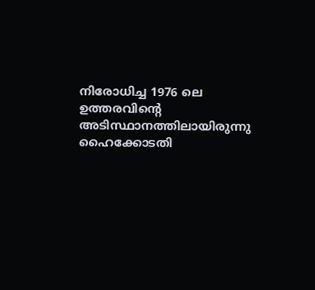നിരോധിച്ച 1976 ലെ ഉത്തരവിന്റെ അടിസ്ഥാനത്തിലായിരുന്നു ഹൈക്കോടതി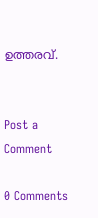ഉത്തരവ്.


Post a Comment

0 Comments